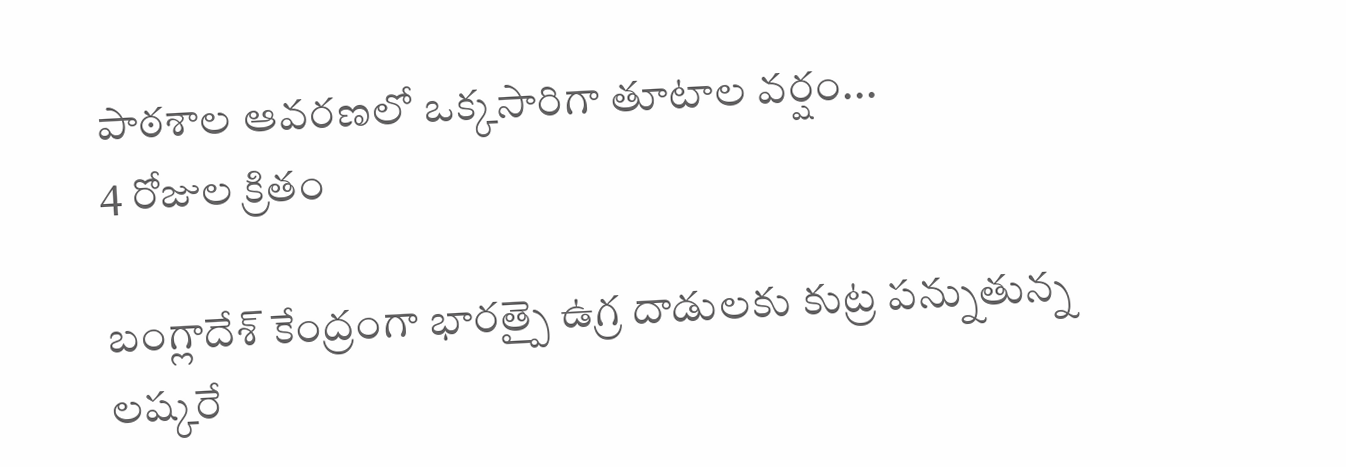పాఠశాల ఆవరణలో ఒక్కసారిగా తూటాల వర్షం...
4 రోజుల క్రితం

బంగ్లాదేశ్ కేంద్రంగా భారత్పై ఉగ్ర దాడులకు కుట్ర పన్నుతున్న లష్కరే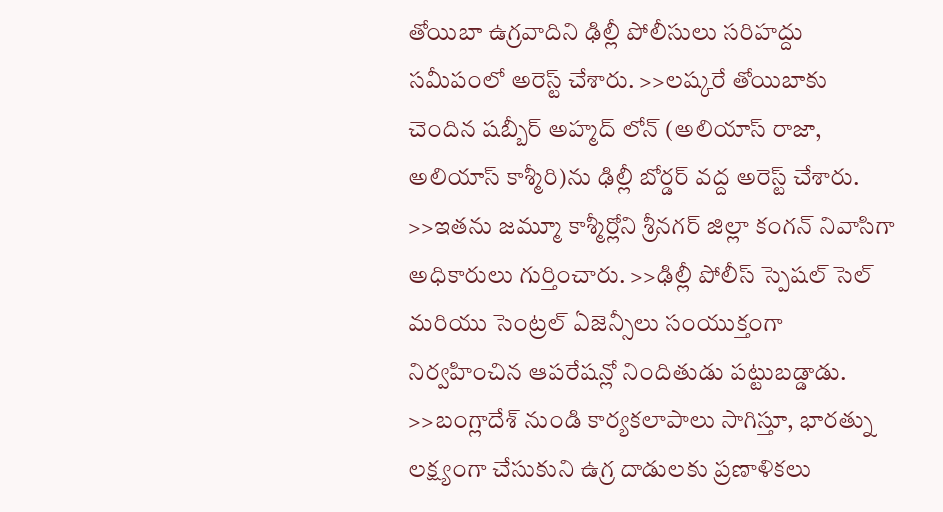తోయిబా ఉగ్రవాదిని ఢిల్లీ పోలీసులు సరిహద్దు సమీపంలో అరెస్ట్ చేశారు. >>లష్కరే తోయిబాకు చెందిన షబ్బీర్ అహ్మద్ లోన్ (అలియాస్ రాజా, అలియాస్ కాశ్మీరి)ను ఢిల్లీ బోర్డర్ వద్ద అరెస్ట్ చేశారు. >>ఇతను జమ్మూ కాశ్మీర్లోని శ్రీనగర్ జిల్లా కంగన్ నివాసిగా అధికారులు గుర్తించారు. >>ఢిల్లీ పోలీస్ స్పెషల్ సెల్ మరియు సెంట్రల్ ఏజెన్సీలు సంయుక్తంగా నిర్వహించిన ఆపరేషన్లో నిందితుడు పట్టుబడ్డాడు. >>బంగ్లాదేశ్ నుండి కార్యకలాపాలు సాగిస్తూ, భారత్ను లక్ష్యంగా చేసుకుని ఉగ్ర దాడులకు ప్రణాళికలు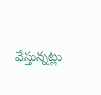వేస్తున్నట్లు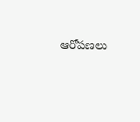ఆరోపణలు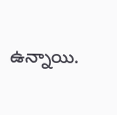ఉన్నాయి.